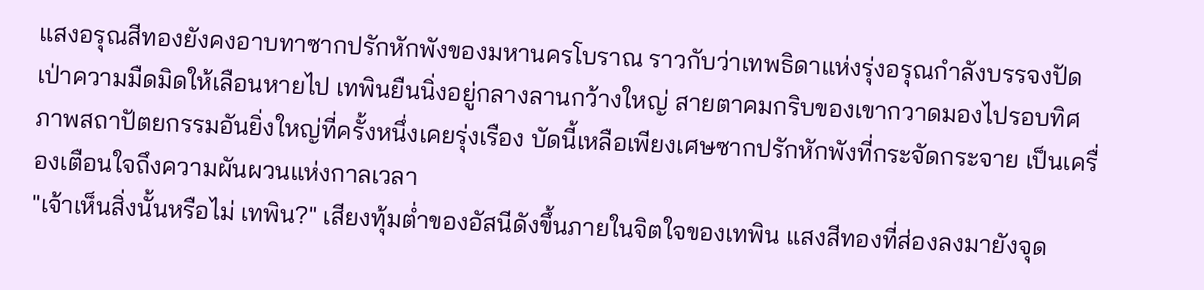แสงอรุณสีทองยังคงอาบทาซากปรักหักพังของมหานครโบราณ ราวกับว่าเทพธิดาแห่งรุ่งอรุณกำลังบรรจงปัดเป่าความมืดมิดให้เลือนหายไป เทพินยืนนิ่งอยู่กลางลานกว้างใหญ่ สายตาคมกริบของเขากวาดมองไปรอบทิศ ภาพสถาปัตยกรรมอันยิ่งใหญ่ที่ครั้งหนึ่งเคยรุ่งเรือง บัดนี้เหลือเพียงเศษซากปรักหักพังที่กระจัดกระจาย เป็นเครื่องเตือนใจถึงความผันผวนแห่งกาลเวลา
"เจ้าเห็นสิ่งนั้นหรือไม่ เทพิน?" เสียงทุ้มต่ำของอัสนีดังขึ้นภายในจิตใจของเทพิน แสงสีทองที่ส่องลงมายังจุด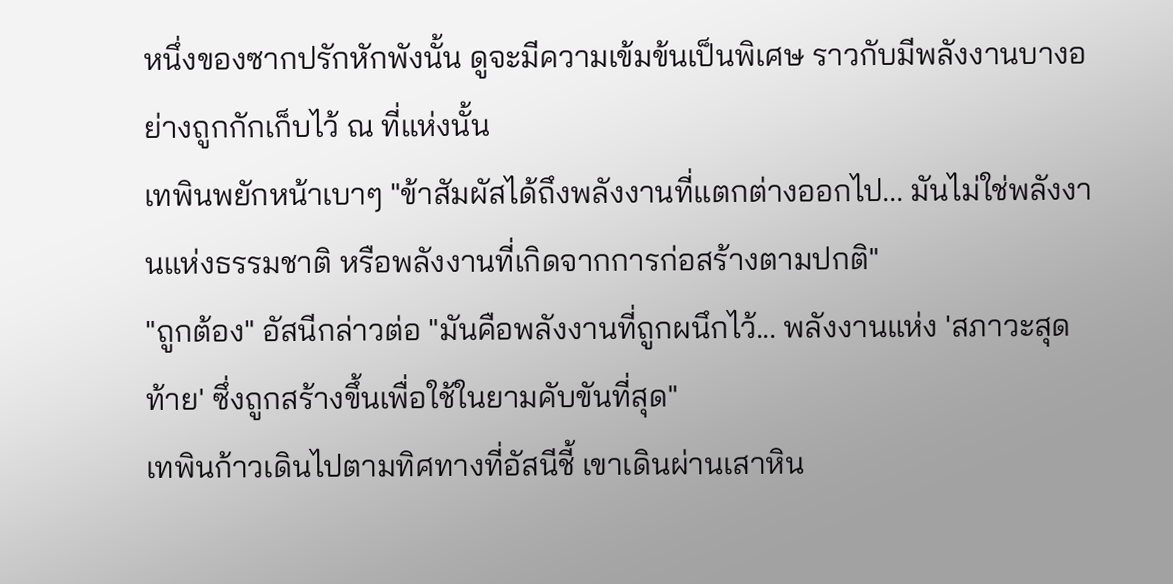หนึ่งของซากปรักหักพังนั้น ดูจะมีความเข้มข้นเป็นพิเศษ ราวกับมีพลังงานบางอย่างถูกกักเก็บไว้ ณ ที่แห่งนั้น
เทพินพยักหน้าเบาๆ "ข้าสัมผัสได้ถึงพลังงานที่แตกต่างออกไป... มันไม่ใช่พลังงานแห่งธรรมชาติ หรือพลังงานที่เกิดจากการก่อสร้างตามปกติ"
"ถูกต้อง" อัสนีกล่าวต่อ "มันคือพลังงานที่ถูกผนึกไว้... พลังงานแห่ง 'สภาวะสุดท้าย' ซึ่งถูกสร้างขึ้นเพื่อใช้ในยามคับขันที่สุด"
เทพินก้าวเดินไปตามทิศทางที่อัสนีชี้ เขาเดินผ่านเสาหิน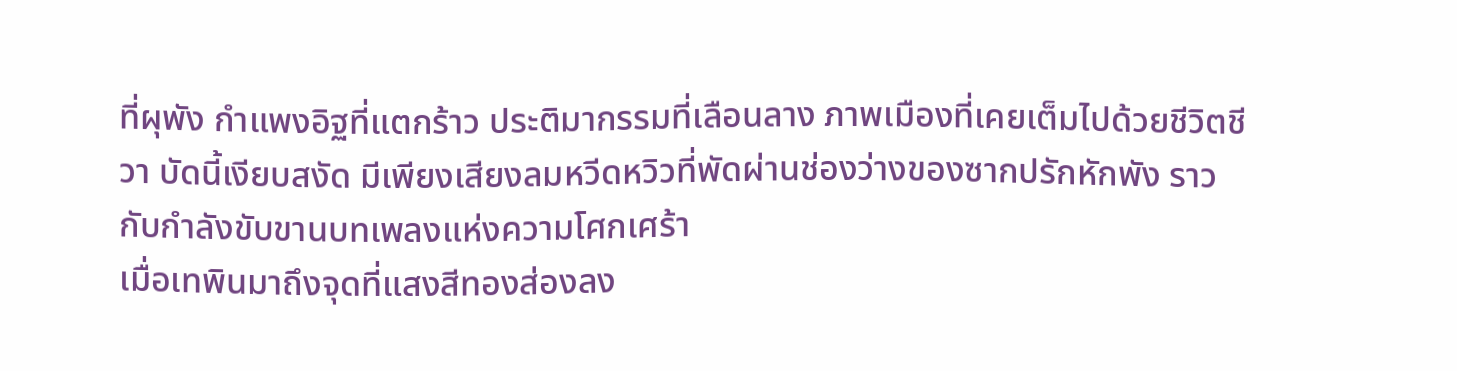ที่ผุพัง กำแพงอิฐที่แตกร้าว ประติมากรรมที่เลือนลาง ภาพเมืองที่เคยเต็มไปด้วยชีวิตชีวา บัดนี้เงียบสงัด มีเพียงเสียงลมหวีดหวิวที่พัดผ่านช่องว่างของซากปรักหักพัง ราวกับกำลังขับขานบทเพลงแห่งความโศกเศร้า
เมื่อเทพินมาถึงจุดที่แสงสีทองส่องลง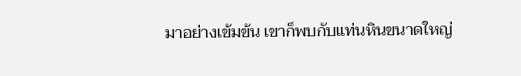มาอย่างเข้มข้น เขาก็พบกับแท่นหินขนาดใหญ่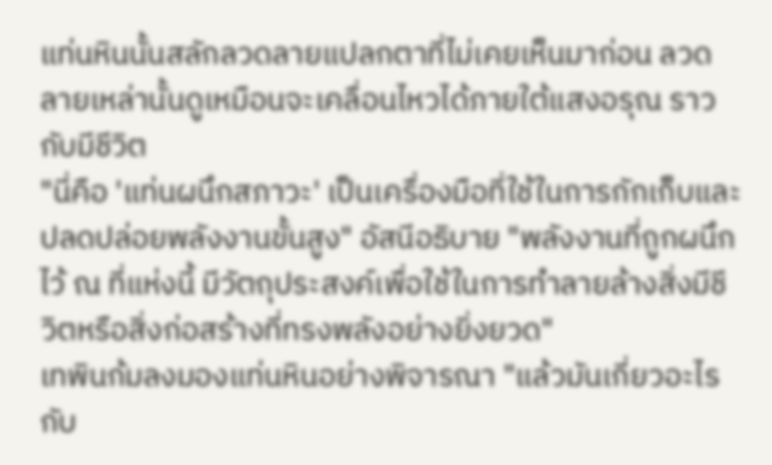แท่นหินนั้นสลักลวดลายแปลกตาที่ไม่เคยเห็นมาก่อน ลวดลายเหล่านั้นดูเหมือนจะเคลื่อนไหวได้ภายใต้แสงอรุณ ราวกับมีชีวิต
"นี่คือ 'แท่นผนึกสภาวะ' เป็นเครื่องมือที่ใช้ในการกักเก็บและปลดปล่อยพลังงานขั้นสูง" อัสนีอธิบาย "พลังงานที่ถูกผนึกไว้ ณ ที่แห่งนี้ มีวัตถุประสงค์เพื่อใช้ในการทำลายล้างสิ่งมีชีวิตหรือสิ่งก่อสร้างที่ทรงพลังอย่างยิ่งยวด"
เทพินก้มลงมองแท่นหินอย่างพิจารณา "แล้วมันเกี่ยวอะไรกับ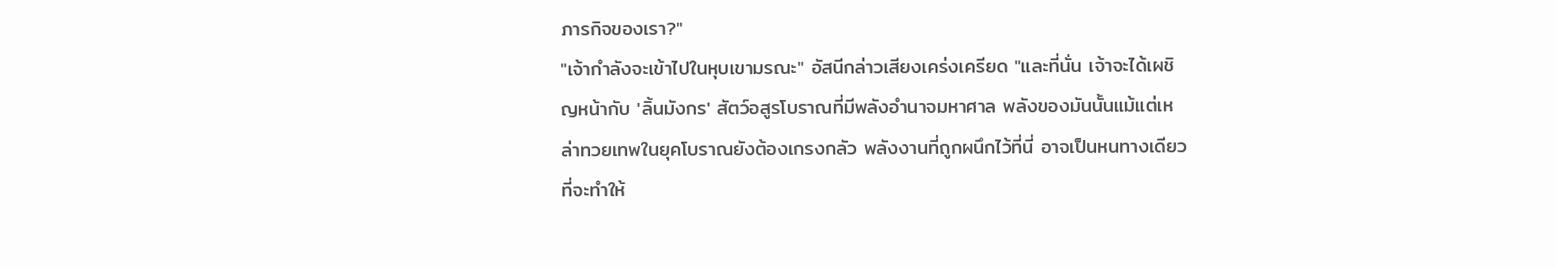ภารกิจของเรา?"
"เจ้ากำลังจะเข้าไปในหุบเขามรณะ" อัสนีกล่าวเสียงเคร่งเครียด "และที่นั่น เจ้าจะได้เผชิญหน้ากับ 'ลิ้นมังกร' สัตว์อสูรโบราณที่มีพลังอำนาจมหาศาล พลังของมันนั้นแม้แต่เหล่าทวยเทพในยุคโบราณยังต้องเกรงกลัว พลังงานที่ถูกผนึกไว้ที่นี่ อาจเป็นหนทางเดียวที่จะทำให้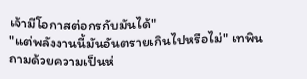เจ้ามีโอกาสต่อกรกับมันได้"
"แต่พลังงานนี้มันอันตรายเกินไปหรือไม่" เทพินถามด้วยความเป็นห่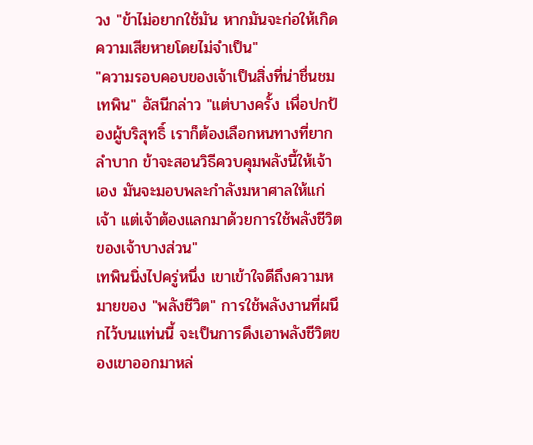วง "ข้าไม่อยากใช้มัน หากมันจะก่อให้เกิดความเสียหายโดยไม่จำเป็น"
"ความรอบคอบของเจ้าเป็นสิ่งที่น่าชื่นชม เทพิน" อัสนีกล่าว "แต่บางครั้ง เพื่อปกป้องผู้บริสุทธิ์ เราก็ต้องเลือกหนทางที่ยากลำบาก ข้าจะสอนวิธีควบคุมพลังนี้ให้เจ้าเอง มันจะมอบพละกำลังมหาศาลให้แก่เจ้า แต่เจ้าต้องแลกมาด้วยการใช้พลังชีวิตของเจ้าบางส่วน"
เทพินนิ่งไปครู่หนึ่ง เขาเข้าใจดีถึงความหมายของ "พลังชีวิต" การใช้พลังงานที่ผนึกไว้บนแท่นนี้ จะเป็นการดึงเอาพลังชีวิตของเขาออกมาหล่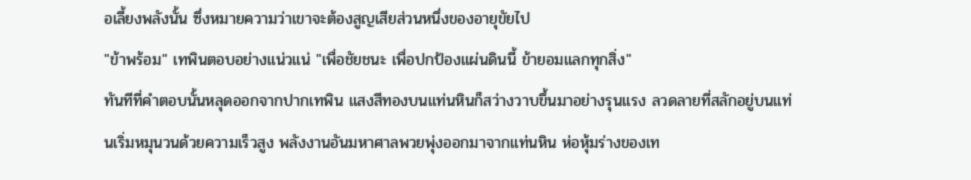อเลี้ยงพลังนั้น ซึ่งหมายความว่าเขาจะต้องสูญเสียส่วนหนึ่งของอายุขัยไป
"ข้าพร้อม" เทพินตอบอย่างแน่วแน่ "เพื่อชัยชนะ เพื่อปกป้องแผ่นดินนี้ ข้ายอมแลกทุกสิ่ง"
ทันทีที่คำตอบนั้นหลุดออกจากปากเทพิน แสงสีทองบนแท่นหินก็สว่างวาบขึ้นมาอย่างรุนแรง ลวดลายที่สลักอยู่บนแท่นเริ่มหมุนวนด้วยความเร็วสูง พลังงานอันมหาศาลพวยพุ่งออกมาจากแท่นหิน ห่อหุ้มร่างของเท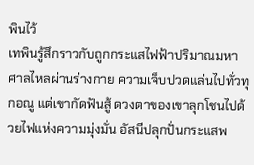พินไว้
เทพินรู้สึกราวกับถูกกระแสไฟฟ้าปริมาณมหาศาลไหลผ่านร่างกาย ความเจ็บปวดแล่นไปทั่วทุกอณู แต่เขากัดฟันสู้ ดวงตาของเขาลุกโชนไปด้วยไฟแห่งความมุ่งมั่น อัสนีปลุกปั่นกระแสพ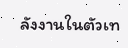ลังงานในตัวเท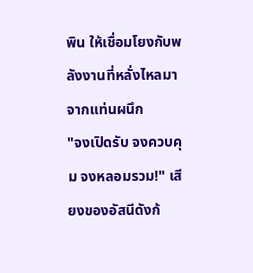พิน ให้เชื่อมโยงกับพลังงานที่หลั่งไหลมาจากแท่นผนึก
"จงเปิดรับ จงควบคุม จงหลอมรวม!" เสียงของอัสนีดังก้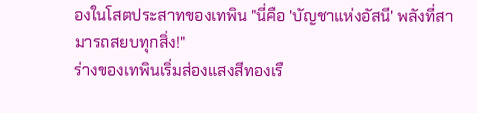องในโสตประสาทของเทพิน "นี่คือ 'บัญชาแห่งอัสนี' พลังที่สามารถสยบทุกสิ่ง!"
ร่างของเทพินเริ่มส่องแสงสีทองเรื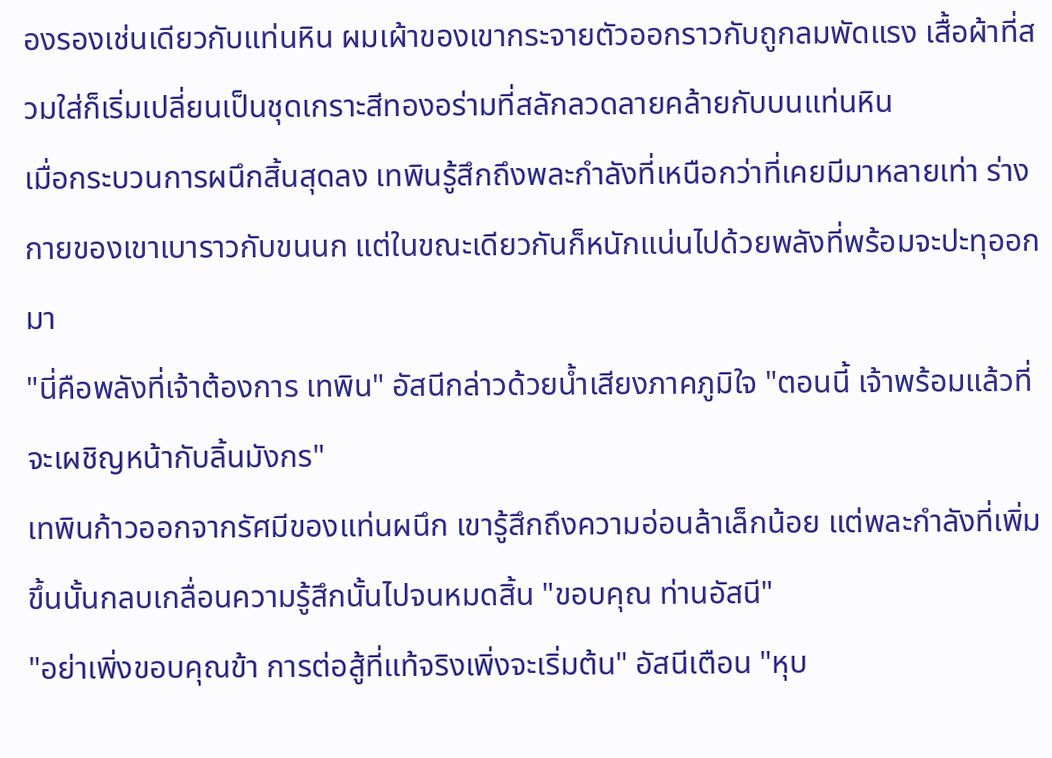องรองเช่นเดียวกับแท่นหิน ผมเผ้าของเขากระจายตัวออกราวกับถูกลมพัดแรง เสื้อผ้าที่สวมใส่ก็เริ่มเปลี่ยนเป็นชุดเกราะสีทองอร่ามที่สลักลวดลายคล้ายกับบนแท่นหิน
เมื่อกระบวนการผนึกสิ้นสุดลง เทพินรู้สึกถึงพละกำลังที่เหนือกว่าที่เคยมีมาหลายเท่า ร่างกายของเขาเบาราวกับขนนก แต่ในขณะเดียวกันก็หนักแน่นไปด้วยพลังที่พร้อมจะปะทุออกมา
"นี่คือพลังที่เจ้าต้องการ เทพิน" อัสนีกล่าวด้วยน้ำเสียงภาคภูมิใจ "ตอนนี้ เจ้าพร้อมแล้วที่จะเผชิญหน้ากับลิ้นมังกร"
เทพินก้าวออกจากรัศมีของแท่นผนึก เขารู้สึกถึงความอ่อนล้าเล็กน้อย แต่พละกำลังที่เพิ่มขึ้นนั้นกลบเกลื่อนความรู้สึกนั้นไปจนหมดสิ้น "ขอบคุณ ท่านอัสนี"
"อย่าเพิ่งขอบคุณข้า การต่อสู้ที่แท้จริงเพิ่งจะเริ่มต้น" อัสนีเตือน "หุบ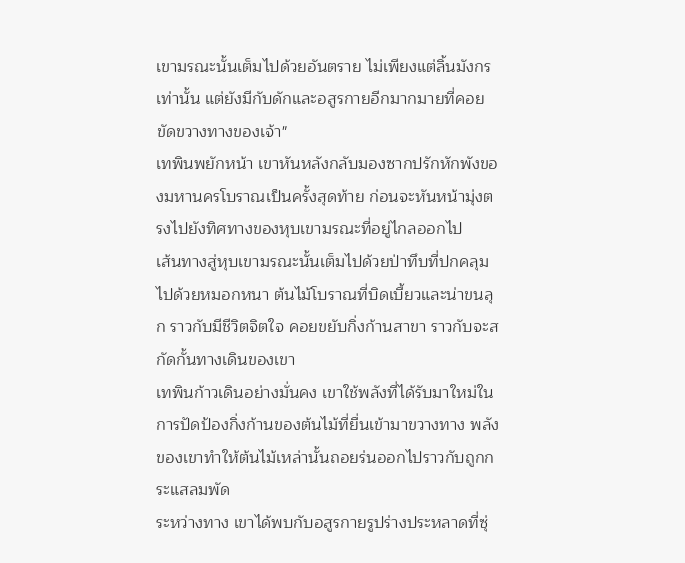เขามรณะนั้นเต็มไปด้วยอันตราย ไม่เพียงแต่ลิ้นมังกรเท่านั้น แต่ยังมีกับดักและอสูรกายอีกมากมายที่คอยขัดขวางทางของเจ้า"
เทพินพยักหน้า เขาหันหลังกลับมองซากปรักหักพังของมหานครโบราณเป็นครั้งสุดท้าย ก่อนจะหันหน้ามุ่งตรงไปยังทิศทางของหุบเขามรณะที่อยู่ไกลออกไป
เส้นทางสู่หุบเขามรณะนั้นเต็มไปด้วยป่าทึบที่ปกคลุมไปด้วยหมอกหนา ต้นไม้โบราณที่บิดเบี้ยวและน่าขนลุก ราวกับมีชีวิตจิตใจ คอยขยับกิ่งก้านสาขา ราวกับจะสกัดกั้นทางเดินของเขา
เทพินก้าวเดินอย่างมั่นคง เขาใช้พลังที่ได้รับมาใหม่ในการปัดป้องกิ่งก้านของต้นไม้ที่ยื่นเข้ามาขวางทาง พลังของเขาทำให้ต้นไม้เหล่านั้นถอยร่นออกไปราวกับถูกกระแสลมพัด
ระหว่างทาง เขาได้พบกับอสูรกายรูปร่างประหลาดที่ซุ่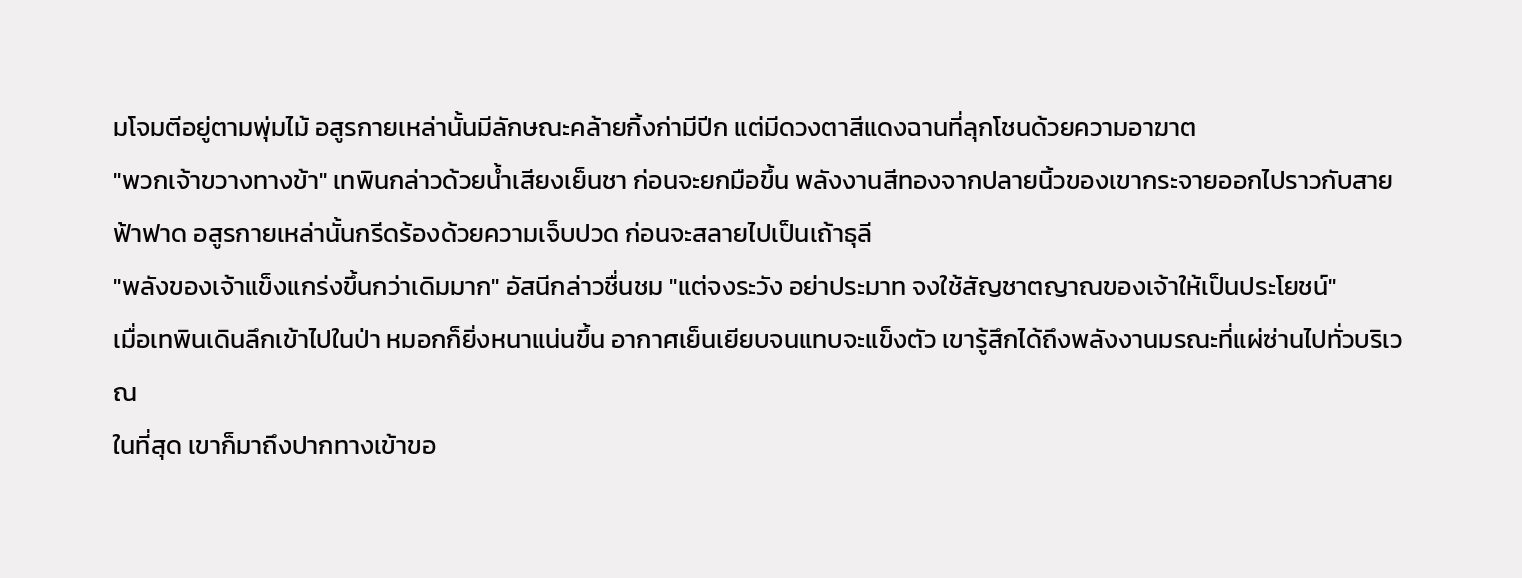มโจมตีอยู่ตามพุ่มไม้ อสูรกายเหล่านั้นมีลักษณะคล้ายกิ้งก่ามีปีก แต่มีดวงตาสีแดงฉานที่ลุกโชนด้วยความอาฆาต
"พวกเจ้าขวางทางข้า" เทพินกล่าวด้วยน้ำเสียงเย็นชา ก่อนจะยกมือขึ้น พลังงานสีทองจากปลายนิ้วของเขากระจายออกไปราวกับสายฟ้าฟาด อสูรกายเหล่านั้นกรีดร้องด้วยความเจ็บปวด ก่อนจะสลายไปเป็นเถ้าธุลี
"พลังของเจ้าแข็งแกร่งขึ้นกว่าเดิมมาก" อัสนีกล่าวชื่นชม "แต่จงระวัง อย่าประมาท จงใช้สัญชาตญาณของเจ้าให้เป็นประโยชน์"
เมื่อเทพินเดินลึกเข้าไปในป่า หมอกก็ยิ่งหนาแน่นขึ้น อากาศเย็นเยียบจนแทบจะแข็งตัว เขารู้สึกได้ถึงพลังงานมรณะที่แผ่ซ่านไปทั่วบริเวณ
ในที่สุด เขาก็มาถึงปากทางเข้าขอ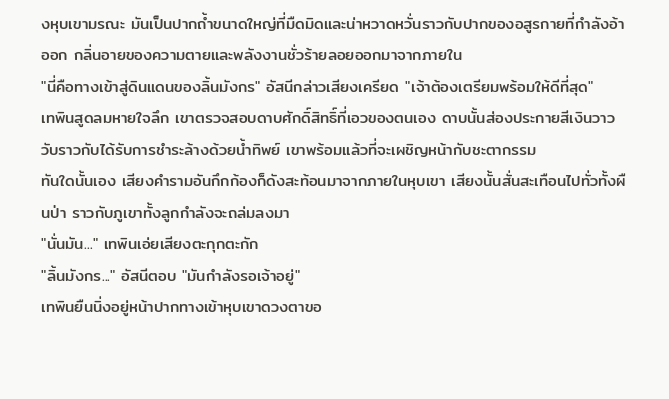งหุบเขามรณะ มันเป็นปากถ้ำขนาดใหญ่ที่มืดมิดและน่าหวาดหวั่นราวกับปากของอสูรกายที่กำลังอ้าออก กลิ่นอายของความตายและพลังงานชั่วร้ายลอยออกมาจากภายใน
"นี่คือทางเข้าสู่ดินแดนของลิ้นมังกร" อัสนีกล่าวเสียงเครียด "เจ้าต้องเตรียมพร้อมให้ดีที่สุด"
เทพินสูดลมหายใจลึก เขาตรวจสอบดาบศักดิ์สิทธิ์ที่เอวของตนเอง ดาบนั้นส่องประกายสีเงินวาววับราวกับได้รับการชำระล้างด้วยน้ำทิพย์ เขาพร้อมแล้วที่จะเผชิญหน้ากับชะตากรรม
ทันใดนั้นเอง เสียงคำรามอันกึกก้องก็ดังสะท้อนมาจากภายในหุบเขา เสียงนั้นสั่นสะเทือนไปทั่วทั้งผืนป่า ราวกับภูเขาทั้งลูกกำลังจะถล่มลงมา
"นั่นมัน..." เทพินเอ่ยเสียงตะกุกตะกัก
"ลิ้นมังกร..." อัสนีตอบ "มันกำลังรอเจ้าอยู่"
เทพินยืนนิ่งอยู่หน้าปากทางเข้าหุบเขาดวงตาขอ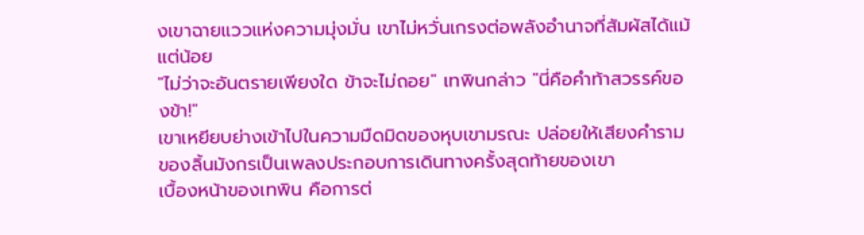งเขาฉายแววแห่งความมุ่งมั่น เขาไม่หวั่นเกรงต่อพลังอำนาจที่สัมผัสได้แม้แต่น้อย
"ไม่ว่าจะอันตรายเพียงใด ข้าจะไม่ถอย" เทพินกล่าว "นี่คือคำท้าสวรรค์ของข้า!"
เขาเหยียบย่างเข้าไปในความมืดมิดของหุบเขามรณะ ปล่อยให้เสียงคำรามของลิ้นมังกรเป็นเพลงประกอบการเดินทางครั้งสุดท้ายของเขา
เบื้องหน้าของเทพิน คือการต่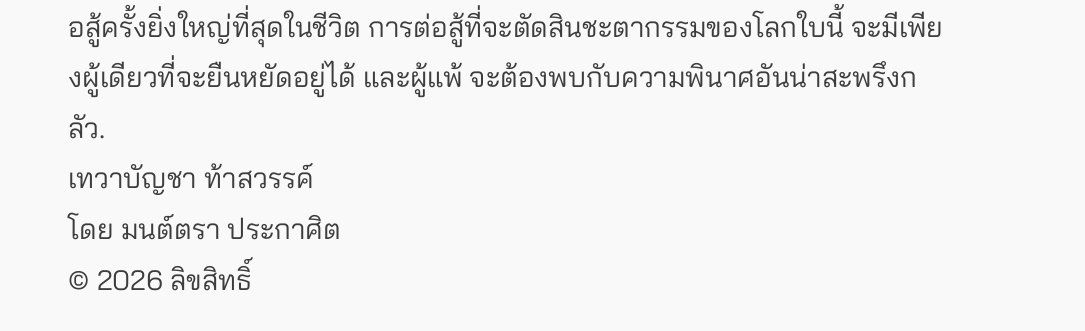อสู้ครั้งยิ่งใหญ่ที่สุดในชีวิต การต่อสู้ที่จะตัดสินชะตากรรมของโลกใบนี้ จะมีเพียงผู้เดียวที่จะยืนหยัดอยู่ได้ และผู้แพ้ จะต้องพบกับความพินาศอันน่าสะพรึงกลัว.
เทวาบัญชา ท้าสวรรค์
โดย มนต์ตรา ประกาศิต
© 2026 ลิขสิทธิ์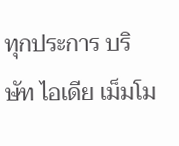ทุกประการ บริษัท ไอเดีย เม็มโม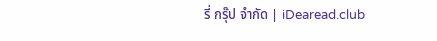รี่ กรุ๊ป จำกัด | iDearead.club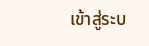เข้าสู่ระบ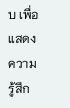บ เพื่อแสดงความรู้สึก